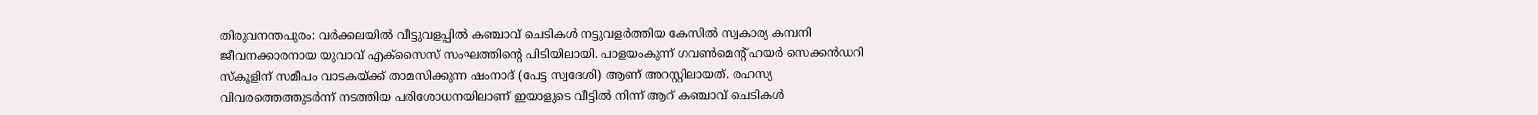തിരുവനന്തപുരം: വർക്കലയിൽ വീട്ടുവളപ്പിൽ കഞ്ചാവ് ചെടികൾ നട്ടുവളർത്തിയ കേസിൽ സ്വകാര്യ കമ്പനി ജീവനക്കാരനായ യുവാവ് എക്സൈസ് സംഘത്തിന്റെ പിടിയിലായി. പാളയംകുന്ന് ഗവൺമെന്റ് ഹയർ സെക്കൻഡറി സ്കൂളിന് സമീപം വാടകയ്ക്ക് താമസിക്കുന്ന ഷംനാദ് (പേട്ട സ്വദേശി) ആണ് അറസ്റ്റിലായത്. രഹസ്യ വിവരത്തെത്തുടർന്ന് നടത്തിയ പരിശോധനയിലാണ് ഇയാളുടെ വീട്ടിൽ നിന്ന് ആറ് കഞ്ചാവ് ചെടികൾ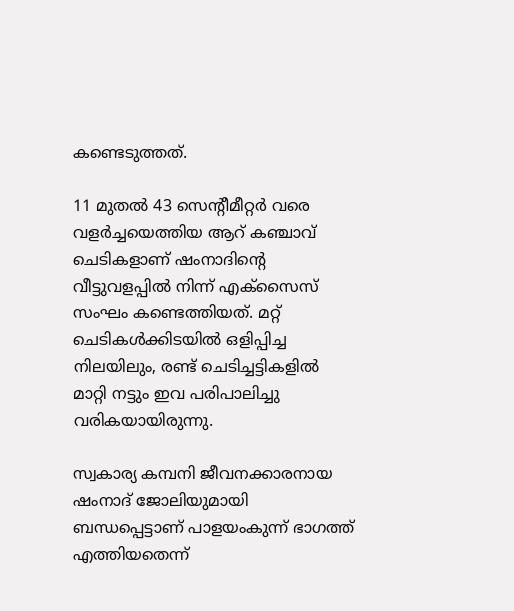കണ്ടെടുത്തത്.

11 മുതൽ 43 സെന്റീമീറ്റർ വരെ വളർച്ചയെത്തിയ ആറ് കഞ്ചാവ് ചെടികളാണ് ഷംനാദിന്റെ വീട്ടുവളപ്പിൽ നിന്ന് എക്സൈസ് സംഘം കണ്ടെത്തിയത്. മറ്റ് ചെടികൾക്കിടയിൽ ഒളിപ്പിച്ച നിലയിലും, രണ്ട് ചെടിച്ചട്ടികളിൽ മാറ്റി നട്ടും ഇവ പരിപാലിച്ചു വരികയായിരുന്നു.

സ്വകാര്യ കമ്പനി ജീവനക്കാരനായ ഷംനാദ് ജോലിയുമായി ബന്ധപ്പെട്ടാണ് പാളയംകുന്ന് ഭാഗത്ത് എത്തിയതെന്ന്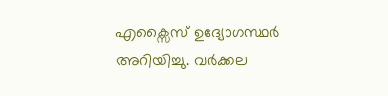എക്സൈസ് ഉദ്യോഗസ്ഥർ അറിയിച്ചു. വർക്കല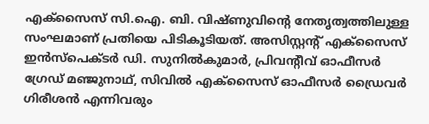എക്സൈസ് സി.ഐ. ബി. വിഷ്ണുവിന്റെ നേതൃത്വത്തിലുള്ള സംഘമാണ് പ്രതിയെ പിടികൂടിയത്. അസിസ്റ്റന്റ് എക്സൈസ് ഇൻസ്പെക്ടർ ഡി. സുനിൽകുമാർ, പ്രിവന്റീവ് ഓഫീസർ ഗ്രേഡ് മഞ്ജുനാഥ്, സിവിൽ എക്സൈസ് ഓഫീസർ ഡ്രൈവർ ഗിരീശൻ എന്നിവരും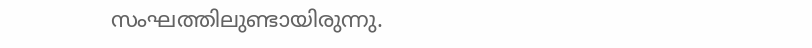സംഘത്തിലുണ്ടായിരുന്നു.